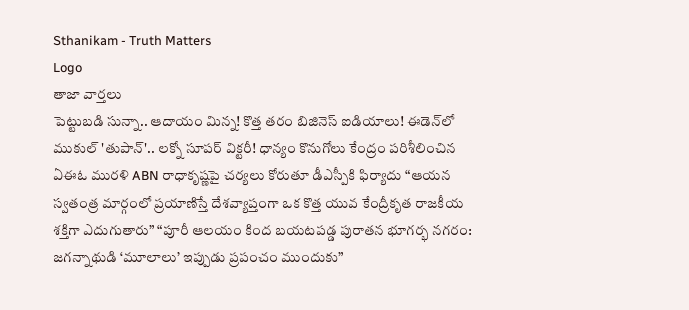Sthanikam - Truth Matters
Logo
తాజా వార్తలు
పెట్టుబడి సున్నా.. ఆదాయం మిన్న! కొత్త తరం బిజినెస్ ఐడియాలు! ఈడెన్‌లో ముకుల్ 'తుపాన్'.. లక్నో సూపర్ విక్టరీ! ధాన్యం కొనుగోలు కేంద్రం పరిశీలించిన ఏఈఓ మురళి ABN రాధాకృష్ణపై చర్యలు కోరుతూ డీఎస్పీకి ఫిర్యాదు “ఆయన స్వతంత్ర మార్గంలో ప్రయాణిస్తే దేశవ్యాప్తంగా ఒక కొత్త యువ కేంద్రీకృత రాజకీయ శక్తిగా ఎదుగుతారు” “పూరీ ఆలయం కింద బయటపడ్డ పురాతన భూగర్భ నగరం: జగన్నాథుడి ‘మూలాలు’ ఇప్పుడు ప్రపంచం ముందుకు”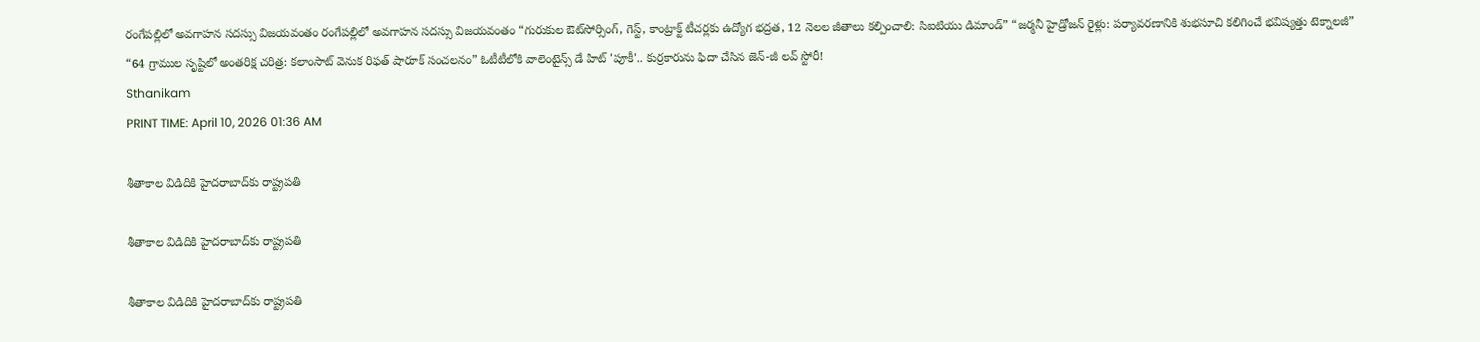రంగేపల్లిలో అవగాహన సదస్సు విజయవంతం రంగేపల్లిలో అవగాహన సదస్సు విజయవంతం “గురుకుల ఔట్‌సోర్సింగ్, గెస్ట్, కాంట్రాక్ట్ టీచర్లకు ఉద్యోగ భద్రత, 12 నెలల జీతాలు కల్పించాలి: సిఐటియు డిమాండ్” “జర్మనీ హైడ్రోజన్ రైళ్లు: పర్యావరణానికి శుభసూచి కలిగించే భవిష్యత్తు టెక్నాలజీ” “64 గ్రాముల సృష్టిలో అంతరిక్ష చరిత్ర: కలాంసాట్ వెనుక రిఫత్ షారూక్ సంచలనం” ఓటీటీలోకి వాలెంటైన్స్ డే హిట్ 'పూకీ'.. కుర్రకారును ఫిదా చేసిన జెన్-జీ లవ్ స్టోరీ!
Sthanikam
PRINT TIME: April 10, 2026 01:36 AM

శీతాకాల విడిదికి హైదరాబాద్‌కు రాష్ట్రపతి

శీతాకాల విడిదికి హైదరాబాద్‌కు రాష్ట్రపతి

శీతాకాల విడిదికి హైదరాబాద్‌కు రాష్ట్రపతి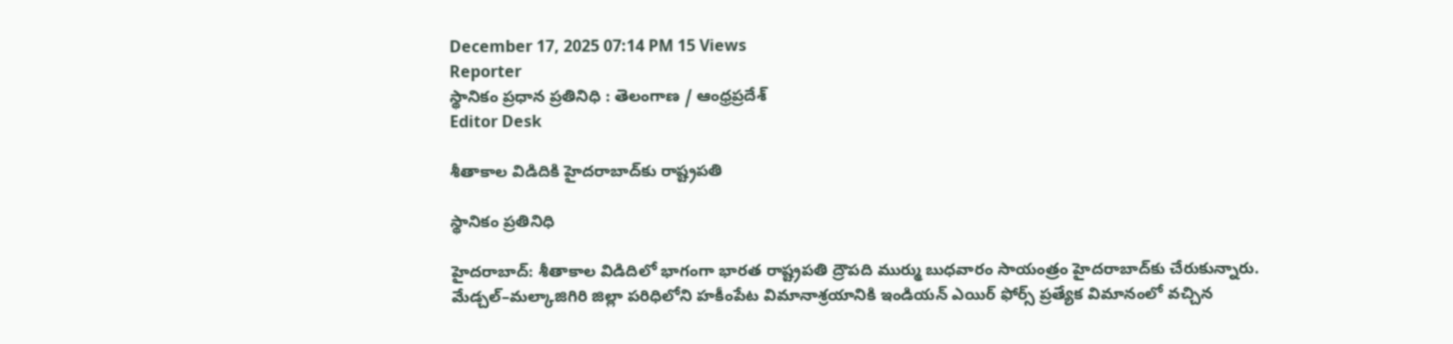December 17, 2025 07:14 PM 15 Views
Reporter
స్థానికం ప్రధాన ప్రతినిధి : తెలంగాణ / ఆంధ్రప్రదేశ్
Editor Desk

శీతాకాల విడిదికి హైదరాబాద్‌కు రాష్ట్రపతి

స్థానికం ప్రతినిధి

హైదరాబాద్: శీతాకాల విడిదిలో భాగంగా భారత రాష్ట్రపతి ద్రౌపది ముర్ము బుధవారం సాయంత్రం హైదరాబాద్‌కు చేరుకున్నారు. మేడ్చల్–మల్కాజిగిరి జిల్లా పరిధిలోని హకీంపేట విమానాశ్రయానికి ఇండియన్ ఎయిర్ ఫోర్స్ ప్రత్యేక విమానంలో వచ్చిన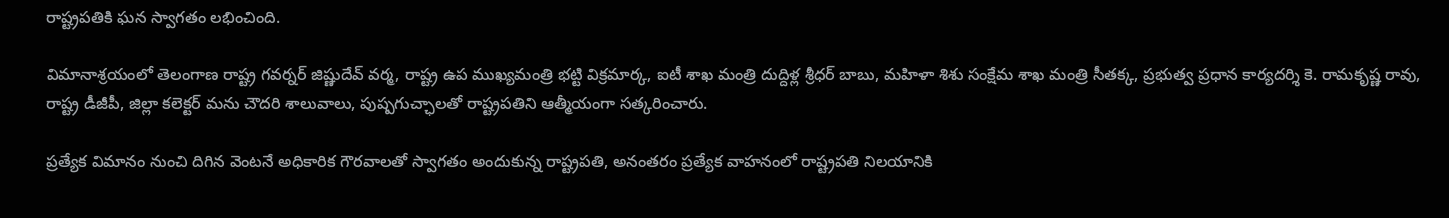రాష్ట్రపతికి ఘన స్వాగతం లభించింది.

విమానాశ్రయంలో తెలంగాణ రాష్ట్ర గవర్నర్ జిష్ణుదేవ్ వర్మ, రాష్ట్ర ఉప ముఖ్యమంత్రి భట్టి విక్రమార్క, ఐటీ శాఖ మంత్రి దుద్దిళ్ల శ్రీధర్ బాబు, మహిళా శిశు సంక్షేమ శాఖ మంత్రి సీతక్క, ప్రభుత్వ ప్రధాన కార్యదర్శి కె. రామకృష్ణ రావు, రాష్ట్ర డీజీపీ, జిల్లా కలెక్టర్ మను చౌదరి శాలువాలు, పుష్పగుచ్ఛాలతో రాష్ట్రపతిని ఆత్మీయంగా సత్కరించారు.

ప్రత్యేక విమానం నుంచి దిగిన వెంటనే అధికారిక గౌరవాలతో స్వాగతం అందుకున్న రాష్ట్రపతి, అనంతరం ప్రత్యేక వాహనంలో రాష్ట్రపతి నిలయానికి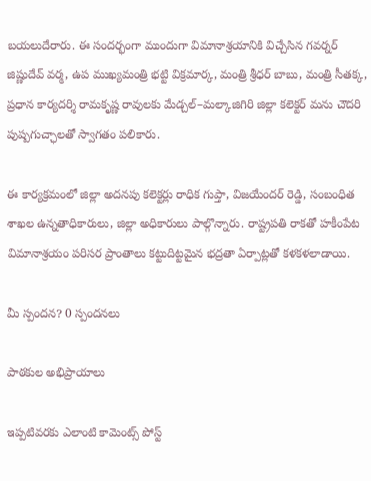బయలుదేరారు. ఈ సందర్భంగా ముందుగా విమానాశ్రయానికి విచ్చేసిన గవర్నర్ జిష్ణుదేవ్ వర్మ, ఉప ముఖ్యమంత్రి భట్టి విక్రమార్క, మంత్రి శ్రీధర్ బాబు, మంత్రి సీతక్క, ప్రధాన కార్యదర్శి రామకృష్ణ రావులకు మేడ్చల్–మల్కాజిగిరి జిల్లా కలెక్టర్ మను చౌదరి పుష్పగుచ్ఛాలతో స్వాగతం పలికారు.

ఈ కార్యక్రమంలో జిల్లా అదనపు కలెక్టర్లు రాధిక గుప్తా, విజయేందర్ రెడ్డి, సంబంధిత శాఖల ఉన్నతాధికారులు, జిల్లా అధికారులు పాల్గొన్నారు. రాష్ట్రపతి రాకతో హకీంపేట విమానాశ్రయం పరిసర ప్రాంతాలు కట్టుదిట్టమైన భద్రతా ఏర్పాట్లతో కళకళలాడాయి.

మీ స్పందన? 0 స్పందనలు

పాఠకుల అభిప్రాయాలు

ఇప్పటివరకు ఎలాంటి కామెంట్స్ పోస్ట్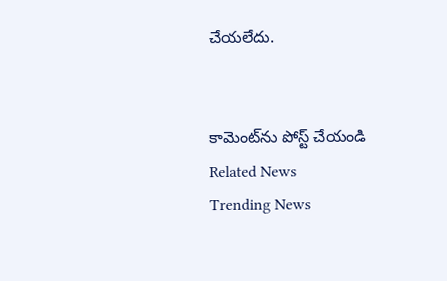చేయలేదు.


కామెంట్‌ను పోస్ట్ చేయండి
Related News
Trending News